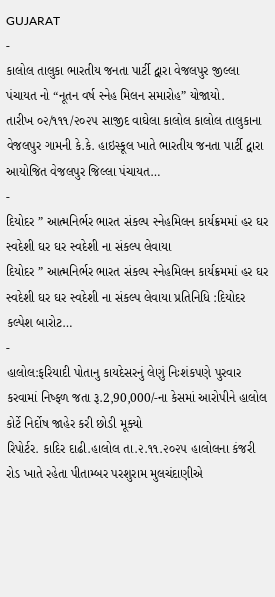GUJARAT
-
કાલોલ તાલુકા ભારતીય જનતા પાર્ટી દ્વારા વેજલપુર જીલ્લા પંચાયત નો “નૂતન વર્ષ સ્નેહ મિલન સમારોહ” યોજાયો.
તારીખ ૦૨/૧૧૧/૨૦૨૫ સાજીદ વાઘેલા કાલોલ કાલોલ તાલુકાના વેજલપુર ગામની કે.કે. હાઇસ્કૂલ ખાતે ભારતીય જનતા પાર્ટી દ્વારા આયોજિત વેજલપુર જિલ્લા પંચાયત…
-
દિયોદર ” આત્મનિર્ભર ભારત સંકલ્પ સ્નેહમિલન કાર્યક્રમમાં હર ઘર સ્વદેશી ઘર ઘર સ્વદેશી ના સંકલ્પ લેવાયા
દિયોદર ” આત્મનિર્ભર ભારત સંકલ્પ સ્નેહમિલન કાર્યક્રમમાં હર ઘર સ્વદેશી ઘર ઘર સ્વદેશી ના સંકલ્પ લેવાયા પ્રતિનિધિ :દિયોદર કલ્પેશ બારોટ…
-
હાલોલ:ફરિયાદી પોતાનુ કાયદેસરનું લેણું નિઃશંકપણે પુરવાર કરવામાં નિષ્ફળ જતા રૂ.2,90,000/-ના કેસમાં આરોપીને હાલોલ કોર્ટે નિર્દોષ જાહેર કરી છોડી મૂક્યો
રિપોર્ટર. કાદિર દાઢી.હાલોલ તા.૨.૧૧.૨૦૨૫ હાલોલના કંજરી રોડ ખાતે રહેતા પીતામ્બર પરશુરામ મુલચંદાણીએ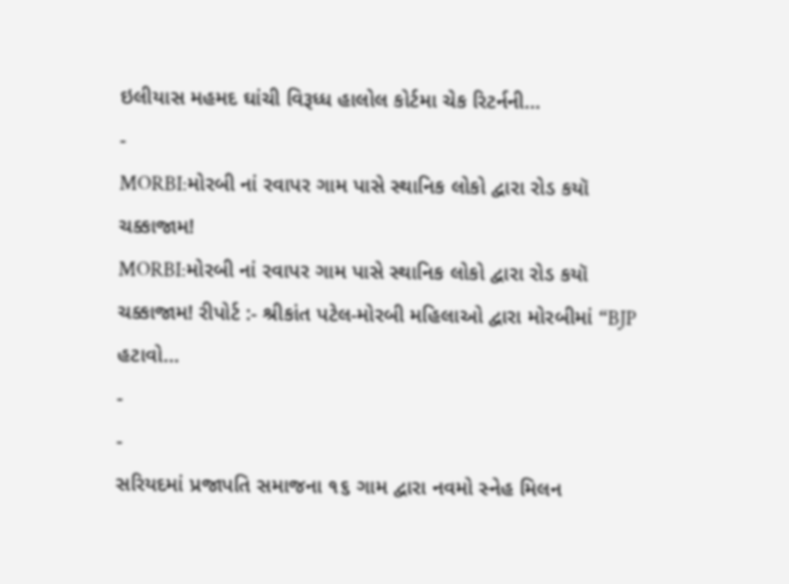ઇલીયાસ મહમદ ઘાંચી વિરૂધ્ધ હાલોલ કોર્ટમા ચેક રિટર્નની…
-
MORBI:મોરબી નાં રવાપર ગામ પાસે સ્થાનિક લોકો દ્વારા રોડ કયૉ ચક્કાજામ!
MORBI:મોરબી નાં રવાપર ગામ પાસે સ્થાનિક લોકો દ્વારા રોડ કયૉ ચક્કાજામ! રીપોર્ટ :- શ્રીકાંત પટેલ-મોરબી મહિલાઓ દ્વારા મોરબીમાં “BJP હટાવો…
-
-
સરિયદમાં પ્રજાપતિ સમાજના ૧૬ ગામ દ્વારા નવમો સ્નેહ મિલન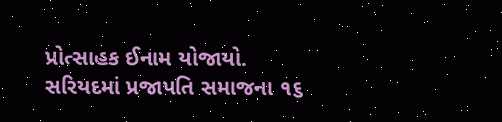પ્રોત્સાહક ઈનામ યોજાયો.
સરિયદમાં પ્રજાપતિ સમાજના ૧૬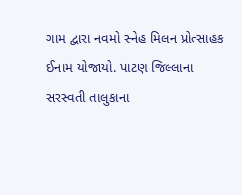ગામ દ્વારા નવમો સ્નેહ મિલન પ્રોત્સાહક ઈનામ યોજાયો. પાટણ જિલ્લાના સરસ્વતી તાલુકાના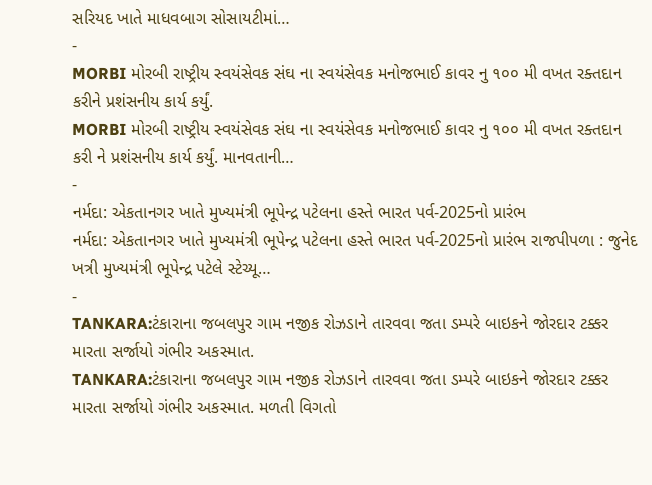સરિયદ ખાતે માધવબાગ સોસાયટીમાં…
-
MORBI મોરબી રાષ્ટ્રીય સ્વયંસેવક સંઘ ના સ્વયંસેવક મનોજભાઈ કાવર નુ ૧૦૦ મી વખત રક્તદાન કરીને પ્રશંસનીય કાર્ય કર્યું.
MORBI મોરબી રાષ્ટ્રીય સ્વયંસેવક સંઘ ના સ્વયંસેવક મનોજભાઈ કાવર નુ ૧૦૦ મી વખત રક્તદાન કરી ને પ્રશંસનીય કાર્ય કર્યું. માનવતાની…
-
નર્મદા: એકતાનગર ખાતે મુખ્યમંત્રી ભૂપેન્દ્ર પટેલના હસ્તે ભારત પર્વ-2025નો પ્રારંભ
નર્મદા: એકતાનગર ખાતે મુખ્યમંત્રી ભૂપેન્દ્ર પટેલના હસ્તે ભારત પર્વ-2025નો પ્રારંભ રાજપીપળા : જુનેદ ખત્રી મુખ્યમંત્રી ભૂપેન્દ્ર પટેલે સ્ટેચ્યૂ…
-
TANKARA:ટંકારાના જબલપુર ગામ નજીક રોઝડાને તારવવા જતા ડમ્પરે બાઇકને જોરદાર ટક્કર મારતા સર્જાયો ગંભીર અકસ્માત.
TANKARA:ટંકારાના જબલપુર ગામ નજીક રોઝડાને તારવવા જતા ડમ્પરે બાઇકને જોરદાર ટક્કર મારતા સર્જાયો ગંભીર અકસ્માત. મળતી વિગતો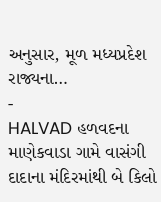અનુસાર, મૂળ મધ્યપ્રદેશ રાજ્યના…
-
HALVAD હળવદના માણેકવાડા ગામે વાસંગી દાદાના મંદિરમાંથી બે કિલો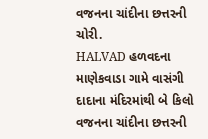વજનના ચાંદીના છત્તરની ચોરી.
HALVAD હળવદના માણેકવાડા ગામે વાસંગી દાદાના મંદિરમાંથી બે કિલો વજનના ચાંદીના છત્તરની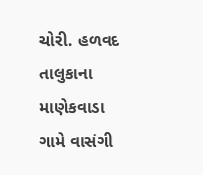ચોરી. હળવદ તાલુકાના માણેકવાડા ગામે વાસંગી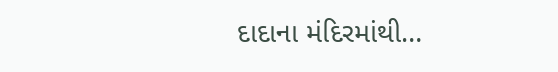દાદાના મંદિરમાંથી…